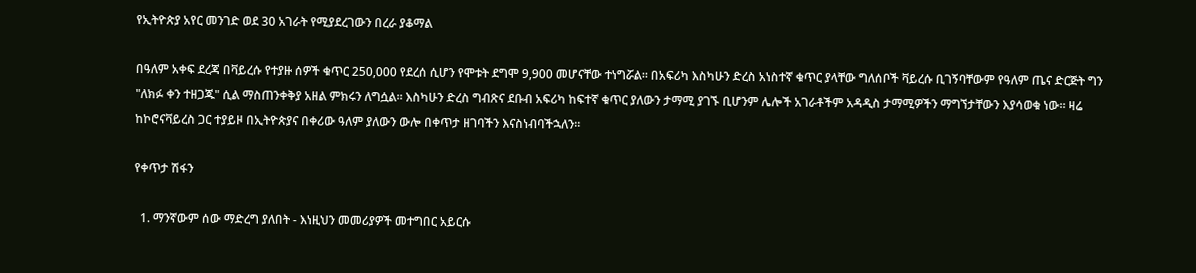የኢትዮጵያ አየር መንገድ ወደ 30 አገራት የሚያደረገውን በረራ ያቆማል

በዓለም አቀፍ ደረጃ በቫይረሱ የተያዙ ሰዎች ቁጥር 250,000 የደረሰ ሲሆን የሞቱት ደግሞ 9,900 መሆናቸው ተነግሯል። በአፍሪካ እስካሁን ድረስ አነስተኛ ቁጥር ያላቸው ግለሰቦች ቫይረሱ ቢገኝባቸውም የዓለም ጤና ድርጅት ግን "ለክፉ ቀን ተዘጋጁ" ሲል ማስጠንቀቅያ አዘል ምክሩን ለግሷል። እስካሁን ድረስ ግብጽና ደቡብ አፍሪካ ከፍተኛ ቁጥር ያለውን ታማሚ ያገኙ ቢሆንም ሌሎች አገራቶችም አዳዲስ ታማሚዎችን ማግኘታቸውን እያሳወቁ ነው። ዛሬ ከኮሮናቫይረስ ጋር ተያይዞ በኢትዮጵያና በቀሪው ዓለም ያለውን ውሎ በቀጥታ ዘገባችን እናስነብባችኋለን።

የቀጥታ ሽፋን

  1. ማንኛውም ሰው ማድረግ ያለበት - እነዚህን መመሪያዎች መተግበር አይርሱ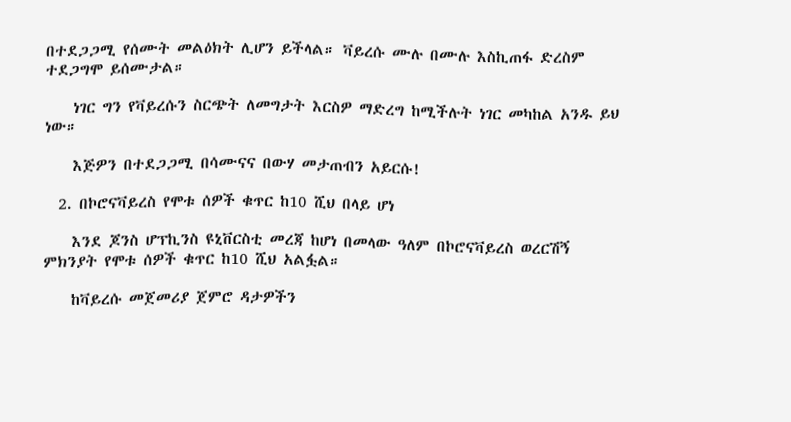በተደጋጋሚ የሰሙት መልዕክት ሊሆን ይችላል። ቫይረሱ ሙሉ በሙሉ እስኪጠፋ ድረስም ተደጋግሞ ይሰሙታል።

    ነገር ግን የቫይረሱን ስርጭት ለመግታት እርስዎ ማድረግ ከሚችሉት ነገር መካከል አንዱ ይህ ነው።

    እጅዎን በተደጋጋሚ በሳሙናና በውሃ መታጠብን አይርሱ!

  2. በኮሮናቫይረስ የሞቱ ሰዎች ቁጥር ከ10 ሺህ በላይ ሆነ

    እንደ ጆንስ ሆፕኪንስ ዩኒቨርስቲ መረጃ ከሆነ በመላው ዓለም በኮሮናቫይረስ ወረርሽኝ ምክንያት የሞቱ ሰዎች ቁጥር ከ10 ሺህ አልፏል።

    ከቫይረሱ መጀመሪያ ጀምሮ ዳታዎችን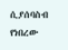ሲያሰባስብ የነበረው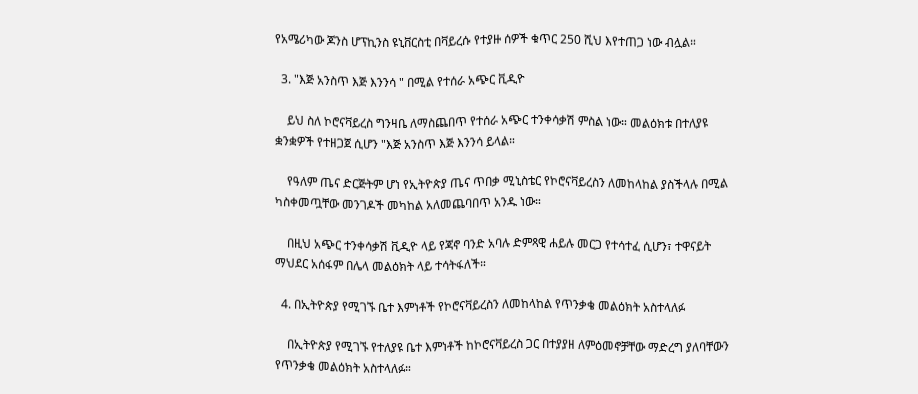የአሜሪካው ጆንስ ሆፕኪንስ ዩኒቨርስቲ በቫይረሱ የተያዙ ሰዎች ቁጥር 250 ሺህ እየተጠጋ ነው ብሏል።

  3. "እጅ አንስጥ እጅ እንንሳ " በሚል የተሰራ አጭር ቪዲዮ

    ይህ ስለ ኮሮናቫይረስ ግንዛቤ ለማስጨበጥ የተሰራ አጭር ተንቀሳቃሽ ምስል ነው። መልዕክቱ በተለያዩ ቋንቋዎች የተዘጋጀ ሲሆን "እጅ አንስጥ እጅ እንንሳ ይላል።

    የዓለም ጤና ድርጅትም ሆነ የኢትዮጵያ ጤና ጥበቃ ሚኒስቴር የኮሮናቫይረስን ለመከላከል ያስችላሉ በሚል ካስቀመጧቸው መንገዶች መካከል አለመጨባበጥ አንዱ ነው።

    በዚህ አጭር ተንቀሳቃሽ ቪዲዮ ላይ የጃኖ ባንድ አባሉ ድምጻዊ ሐይሉ መርጋ የተሳተፈ ሲሆን፣ ተዋናይት ማህደር አሰፋም በሌላ መልዕክት ላይ ተሳትፋለች።

  4. በኢትዮጵያ የሚገኙ ቤተ እምነቶች የኮሮናቫይረስን ለመከላከል የጥንቃቄ መልዕክት አስተላለፉ

    በኢትዮጵያ የሚገኙ የተለያዩ ቤተ እምነቶች ከኮሮናቫይረስ ጋር በተያያዘ ለምዕመኖቻቸው ማድረግ ያለባቸውን የጥንቃቄ መልዕክት አስተላለፉ።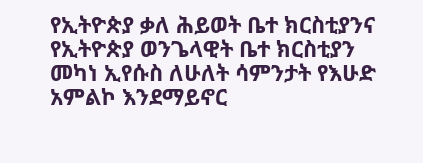የኢትዮጵያ ቃለ ሕይወት ቤተ ክርስቲያንና የኢትዮጵያ ወንጌላዊት ቤተ ክርስቲያን መካነ ኢየሱስ ለሁለት ሳምንታት የእሁድ አምልኮ እንደማይኖር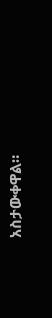አስታውቀዋል።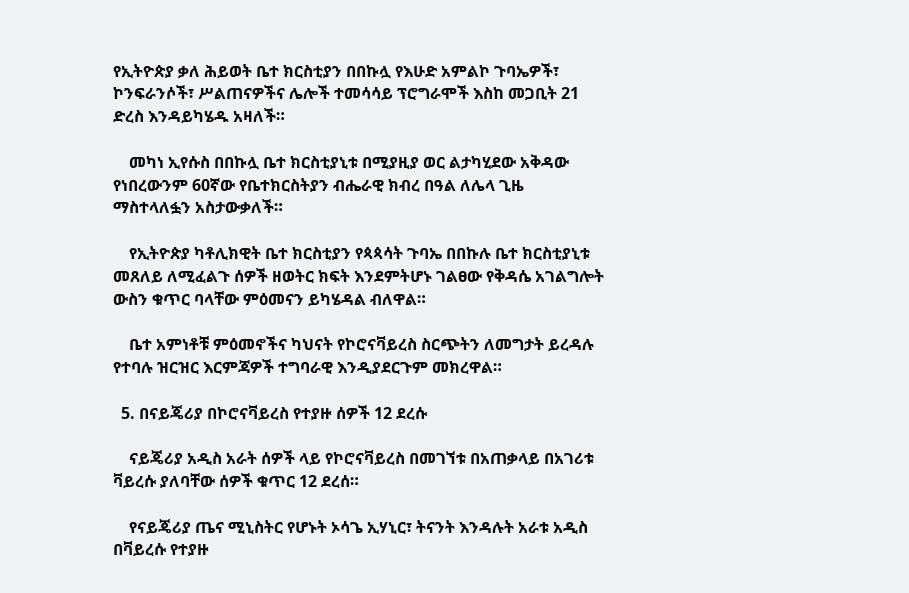የኢትዮጵያ ቃለ ሕይወት ቤተ ክርስቲያን በበኩሏ የእሁድ አምልኮ ጉባኤዎች፣ ኮንፍራንሶች፣ ሥልጠናዎችና ሌሎች ተመሳሳይ ፕሮግራሞች እስከ መጋቢት 21 ድረስ እንዳይካሄዱ አዛለች።

    መካነ ኢየሱስ በበኩሏ ቤተ ክርስቲያኒቱ በሚያዚያ ወር ልታካሂደው አቅዳው የነበረውንም 60ኛው የቤተክርስትያን ብሔራዊ ክብረ በዓል ለሌላ ጊዜ ማስተላለፏን አስታውቃለች።

    የኢትዮጵያ ካቶሊክዊት ቤተ ክርስቲያን የጳጳሳት ጉባኤ በበኩሉ ቤተ ክርስቲያኒቱ መጸለይ ለሚፈልጉ ሰዎች ዘወትር ክፍት እንደምትሆኑ ገልፀው የቅዳሴ አገልግሎት ውስን ቁጥር ባላቸው ምዕመናን ይካሄዳል ብለዋል።

    ቤተ አምነቶቹ ምዕመኖችና ካህናት የኮሮናቫይረስ ስርጭትን ለመግታት ይረዳሉ የተባሉ ዝርዝር እርምጃዎች ተግባራዊ እንዲያደርጉም መክረዋል።

  5. በናይጄሪያ በኮሮናቫይረስ የተያዙ ሰዎች 12 ደረሱ

    ናይጄሪያ አዲስ አራት ሰዎች ላይ የኮሮናቫይረስ በመገኘቱ በአጠቃላይ በአገሪቱ ቫይረሱ ያለባቸው ሰዎች ቁጥር 12 ደረሰ።

    የናይጄሪያ ጤና ሚኒስትር የሆኑት ኦሳጌ ኢሃኒር፣ ትናንት እንዳሉት አራቱ አዲስ በቫይረሱ የተያዙ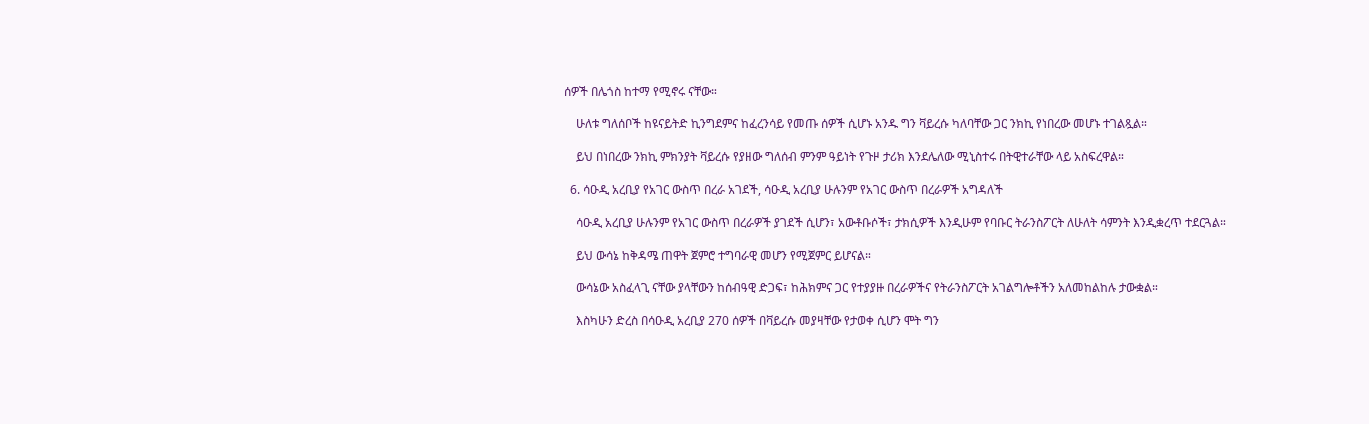ሰዎች በሌጎስ ከተማ የሚኖሩ ናቸው።

    ሁለቱ ግለሰቦች ከዩናይትድ ኪንግደምና ከፈረንሳይ የመጡ ሰዎች ሲሆኑ አንዱ ግን ቫይረሱ ካለባቸው ጋር ንክኪ የነበረው መሆኑ ተገልጿል።

    ይህ በነበረው ንክኪ ምክንያት ቫይረሱ የያዘው ግለሰብ ምንም ዓይነት የጉዞ ታሪክ እንደሌለው ሚኒስተሩ በትዊተራቸው ላይ አስፍረዋል።

  6. ሳዑዲ አረቢያ የአገር ውስጥ በረራ አገደች, ሳዑዲ አረቢያ ሁሉንም የአገር ውስጥ በረራዎች አግዳለች

    ሳዑዲ አረቢያ ሁሉንም የአገር ውስጥ በረራዎች ያገደች ሲሆን፣ አውቶቡሶች፣ ታክሲዎች እንዲሁም የባቡር ትራንስፖርት ለሁለት ሳምንት እንዲቋረጥ ተደርጓል።

    ይህ ውሳኔ ከቅዳሜ ጠዋት ጀምሮ ተግባራዊ መሆን የሚጀምር ይሆናል።

    ውሳኔው አስፈላጊ ናቸው ያላቸውን ከሰብዓዊ ድጋፍ፣ ከሕክምና ጋር የተያያዙ በረራዎችና የትራንስፖርት አገልግሎቶችን አለመከልከሉ ታውቋል።

    እስካሁን ድረስ በሳዑዲ አረቢያ 270 ሰዎች በቫይረሱ መያዛቸው የታወቀ ሲሆን ሞት ግን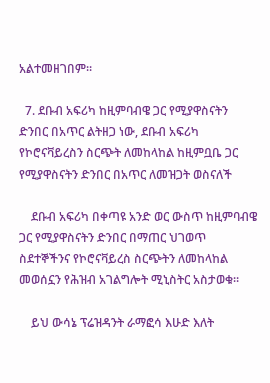አልተመዘገበም።

  7. ደቡብ አፍሪካ ከዚምባብዌ ጋር የሚያዋስናትን ድንበር በአጥር ልትዘጋ ነው, ደቡብ አፍሪካ የኮሮናቫይረስን ስርጭት ለመከላከል ከዚምቧቤ ጋር የሚያዋስናትን ድንበር በአጥር ለመዝጋት ወስናለች

    ደቡብ አፍሪካ በቀጣዩ አንድ ወር ውስጥ ከዚምባብዌ ጋር የሚያዋስናትን ድንበር በማጠር ህገወጥ ስደተኞችንና የኮሮናቫይረስ ስርጭትን ለመከላከል መወሰኗን የሕዝብ አገልግሎት ሚኒስትር አስታወቁ።

    ይህ ውሳኔ ፕሬዝዳንት ራማፎሳ እሁድ እለት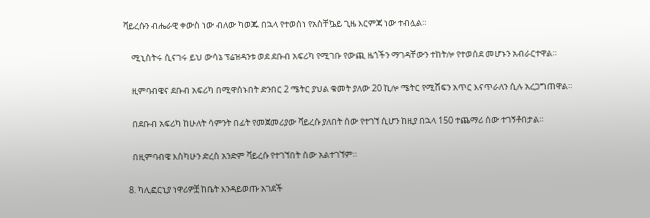ቫይረሱን ብሔራዊ ቀውስ ነው ብለው ካወጁ በኋላ የተወሰነ የአስቸኴይ ጊዜ እርምጃ ነው ተብሏል።

    ሚኒስትሩ ሲናገሩ ይህ ውሳኔ ፕሬዝዳንቱ ወደ ደቡብ አፍሪካ የሚገቡ የውጪ ዜጎችን ማገዳቸውን ተከትሎ የተወሰደ መሆኑን አብራርተዋል።

    ዚምባብዌና ደቡብ አፍሪካ በሚዋሰኑበት ድንበር 2 ሜትር ያህል ቁመት ያለው 20 ኪሎ ሜትር የሚሸፍን አጥር እናጥራለን ሲሉ አረጋግጠዋል።

    በደቡብ አፍሪካ ከሁለት ሳምንት በፊት የመጀመሪያው ቫይረሱ ያለበት ሰው የተገኘ ሲሆን ከዚያ በኋላ 150 ተጨማሪ ሰው ተገኝቶበታል።

    በዚምባብዌ እስካሁን ድረስ አንድም ቫይረሱ የተገኘበት ሰው አልተገኘም።

  8. ካሊፎርኒያ ነዋሪዎቿ ከቤት እንዳይወጡ አገደች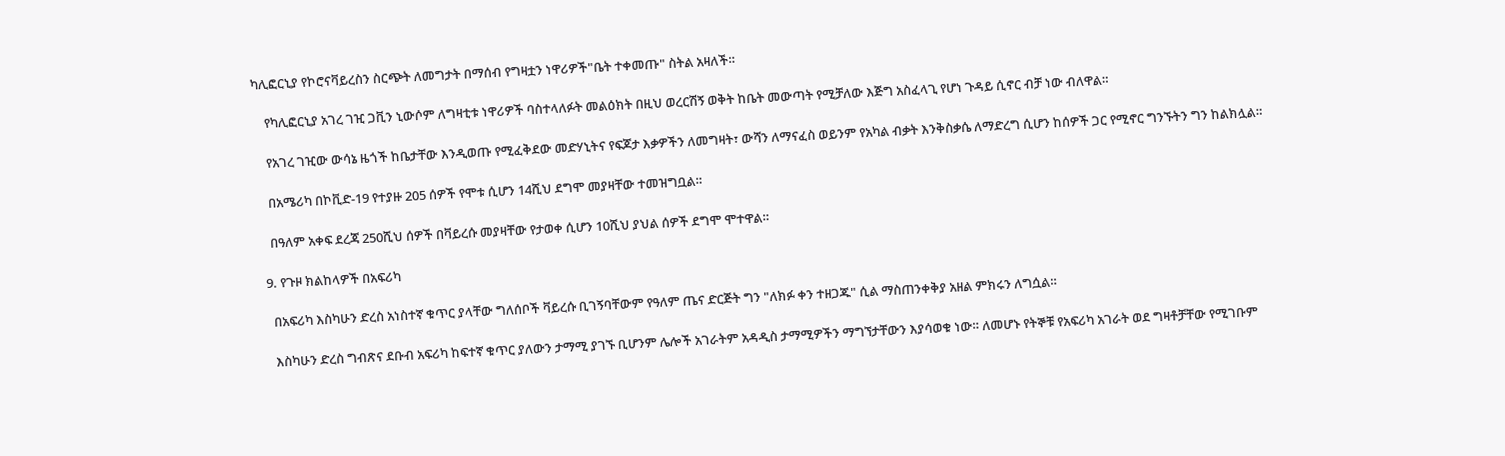ካሊፎርኒያ የኮሮናቫይረስን ስርጭት ለመግታት በማሰብ የግዛቷን ነዋሪዎች"ቤት ተቀመጡ" ስትል አዛለች።

    የካሊፎርኒያ አገረ ገዢ ጋቪን ኒውሶም ለግዛቲቱ ነዋሪዎች ባስተላለፉት መልዕክት በዚህ ወረርሽኝ ወቅት ከቤት መውጣት የሚቻለው እጅግ አስፈላጊ የሆነ ጉዳይ ሲኖር ብቻ ነው ብለዋል።

    የአገረ ገዢው ውሳኔ ዜጎች ከቤታቸው እንዲወጡ የሚፈቅደው መድሃኒትና የፍጆታ እቃዎችን ለመግዛት፣ ውሻን ለማናፈስ ወይንም የአካል ብቃት እንቅስቃሴ ለማድረግ ሲሆን ከሰዎች ጋር የሚኖር ግንኙትን ግን ከልክሏል።

    በአሜሪካ በኮቪድ-19 የተያዙ 205 ሰዎች የሞቱ ሲሆን 14ሺህ ደግሞ መያዛቸው ተመዝግቧል።

    በዓለም አቀፍ ደረጃ 250ሺህ ሰዎች በቫይረሱ መያዛቸው የታወቀ ሲሆን 10ሺህ ያህል ሰዎች ደግሞ ሞተዋል።

  9. የጉዞ ክልከላዎች በአፍሪካ

    በአፍሪካ እስካሁን ድረስ አነስተኛ ቁጥር ያላቸው ግለሰቦች ቫይረሱ ቢገኝባቸውም የዓለም ጤና ድርጅት ግን "ለክፉ ቀን ተዘጋጁ" ሲል ማስጠንቀቅያ አዘል ምክሩን ለግሷል።

    እስካሁን ድረስ ግብጽና ደቡብ አፍሪካ ከፍተኛ ቁጥር ያለውን ታማሚ ያገኙ ቢሆንም ሌሎች አገራትም አዳዲስ ታማሚዎችን ማግኘታቸውን እያሳወቁ ነው። ለመሆኑ የትኞቹ የአፍሪካ አገራት ወደ ግዛቶቻቸው የሚገቡም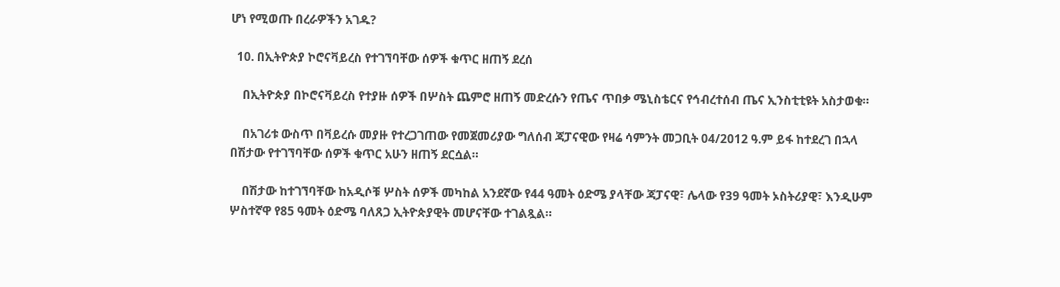ሆነ የሚወጡ በረራዎችን አገዱ?

  10. በኢትዮጵያ ኮሮናቫይረስ የተገኘባቸው ሰዎች ቁጥር ዘጠኝ ደረሰ

    በኢትዮጵያ በኮሮናቫይረስ የተያዙ ሰዎች በሦስት ጨምሮ ዘጠኝ መድረሱን የጤና ጥበቃ ሜኒስቴርና የኅብረተሰብ ጤና ኢንስቲቲዩት አስታወቁ።

    በአገሪቱ ውስጥ በቫይረሱ መያዙ የተረጋገጠው የመጀመሪያው ግለሰብ ጃፓናዊው የዛሬ ሳምንት መጋቢት 04/2012 ዓ.ም ይፋ ከተደረገ በኋላ በሽታው የተገኘባቸው ሰዎች ቁጥር አሁን ዘጠኝ ደርሷል።

    በሽታው ከተገኘባቸው ከአዲሶቹ ሦስት ሰዎች መካከል አንደኛው የ44 ዓመት ዕድሜ ያላቸው ጃፓናዊ፣ ሌላው የ39 ዓመት ኦስትሪያዊ፣ እንዲሁም ሦስተኛዋ የ85 ዓመት ዕድሜ ባለጸጋ ኢትዮጵያዊት መሆናቸው ተገልጿል።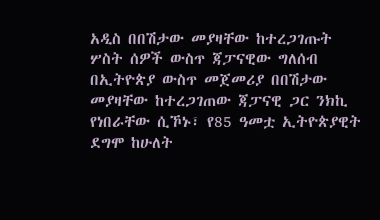አዲስ በበሽታው መያዛቸው ከተረጋገጡት ሦስት ሰዎች ውስጥ ጃፓናዊው ግለሰብ በኢትዮጵያ ውስጥ መጀመሪያ በበሽታው መያዛቸው ከተረጋገጠው ጃፓናዊ ጋር ንክኪ የነበራቸው ሲኾኑ፣ የ85 ዓመቷ ኢትዮጵያዊት ደግሞ ከሁለት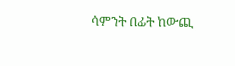ሳምንት በፊት ከውጪ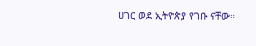ሀገር ወደ ኢትዮጵያ የገቡ ናቸው።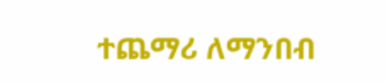ተጨማሪ ለማንበብ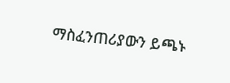ማስፈንጠሪያውን ይጫኑ